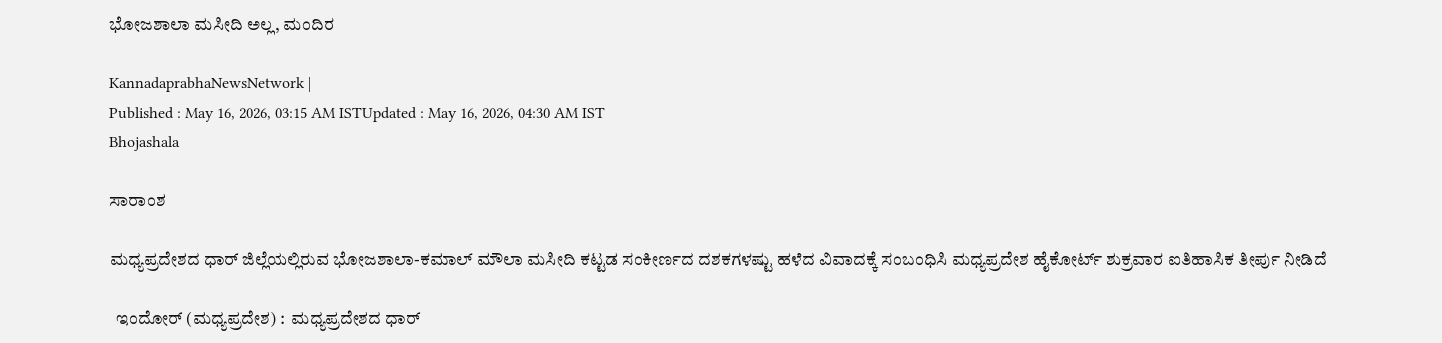ಭೋಜಶಾಲಾ ಮಸೀದಿ ಅಲ್ಲ, ಮಂದಿರ

KannadaprabhaNewsNetwork |
Published : May 16, 2026, 03:15 AM ISTUpdated : May 16, 2026, 04:30 AM IST
Bhojashala

ಸಾರಾಂಶ

ಮಧ್ಯಪ್ರದೇಶದ ಧಾರ್‌ ಜಿಲ್ಲೆಯಲ್ಲಿರುವ ಭೋಜಶಾಲಾ-ಕಮಾಲ್‌ ಮೌಲಾ ಮಸೀದಿ ಕಟ್ಟಡ ಸಂಕೀರ್ಣದ ದಶಕಗಳಷ್ಟು ಹಳೆದ ವಿವಾದಕ್ಕೆ ಸಂಬಂಧಿಸಿ ಮಧ್ಯಪ್ರದೇಶ ಹೈಕೋರ್ಟ್‌ ಶುಕ್ರವಾರ ಐತಿಹಾಸಿಕ ತೀರ್ಪು ನೀಡಿದೆ

  ಇಂದೋರ್‌ (ಮಧ್ಯಪ್ರದೇಶ) :  ಮಧ್ಯಪ್ರದೇಶದ ಧಾರ್‌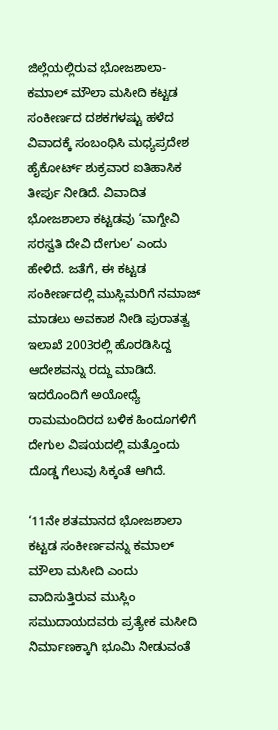ಜಿಲ್ಲೆಯಲ್ಲಿರುವ ಭೋಜಶಾಲಾ-ಕಮಾಲ್‌ ಮೌಲಾ ಮಸೀದಿ ಕಟ್ಟಡ ಸಂಕೀರ್ಣದ ದಶಕಗಳಷ್ಟು ಹಳೆದ ವಿವಾದಕ್ಕೆ ಸಂಬಂಧಿಸಿ ಮಧ್ಯಪ್ರದೇಶ ಹೈಕೋರ್ಟ್‌ ಶುಕ್ರವಾರ ಐತಿಹಾಸಿಕ ತೀರ್ಪು ನೀಡಿದೆ. ವಿವಾದಿತ ಭೋಜಶಾಲಾ ಕಟ್ಟಡವು ‘ವಾಗ್ದೇವಿ ಸರಸ್ವತಿ ದೇವಿ ದೇಗುಲ’ ಎಂದು ಹೇಳಿದೆ. ಜತೆಗೆ, ಈ ಕಟ್ಟಡ ಸಂಕೀರ್ಣದಲ್ಲಿ ಮುಸ್ಲಿಮರಿಗೆ ನಮಾಜ್‌ ಮಾಡಲು ಅವಕಾಶ ನೀಡಿ ಪುರಾತತ್ವ ಇಲಾಖೆ 2003ರಲ್ಲಿ ಹೊರಡಿಸಿದ್ದ ಆದೇಶವನ್ನು ರದ್ದು ಮಾಡಿದೆ. ಇದರೊಂದಿಗೆ ಅಯೋಧ್ಯೆ ರಾಮಮಂದಿರದ ಬಳಿಕ ಹಿಂದೂಗಳಿಗೆ ದೇಗುಲ ವಿಷಯದಲ್ಲಿ ಮತ್ತೊಂದು ದೊಡ್ಡ ಗೆಲುವು ಸಿಕ್ಕಂತೆ ಆಗಿದೆ.

‘11ನೇ ಶತಮಾನದ ಭೋಜಶಾಲಾ ಕಟ್ಟಡ ಸಂಕೀರ್ಣವನ್ನು ಕಮಾಲ್ ಮೌಲಾ ಮಸೀದಿ ಎಂದು ವಾದಿಸುತ್ತಿರುವ ಮುಸ್ಲಿಂ ಸಮುದಾಯದವರು ಪ್ರತ್ಯೇಕ ಮಸೀದಿ ನಿರ್ಮಾಣಕ್ಕಾಗಿ ಭೂಮಿ ನೀಡುವಂತೆ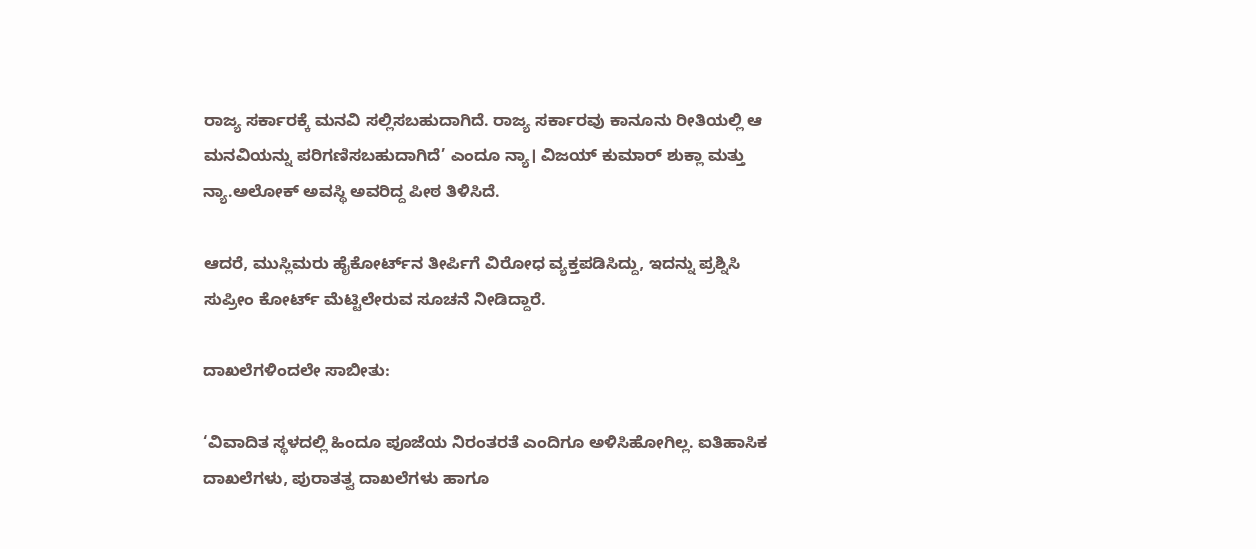ರಾಜ್ಯ ಸರ್ಕಾರಕ್ಕೆ ಮನವಿ ಸಲ್ಲಿಸಬಹುದಾಗಿದೆ. ರಾಜ್ಯ ಸರ್ಕಾರವು ಕಾನೂನು ರೀತಿಯಲ್ಲಿ ಆ ಮನವಿಯನ್ನು ಪರಿಗಣಿಸಬಹುದಾಗಿದೆ’ ಎಂದೂ ನ್ಯಾ। ವಿಜಯ್‌ ಕುಮಾರ್‌ ಶುಕ್ಲಾ ಮತ್ತು ನ್ಯಾ.ಅಲೋಕ್‌ ಅವಸ್ಥಿ ಅವರಿದ್ದ ಪೀಠ ತಿಳಿಸಿದೆ.

ಆದರೆ, ಮುಸ್ಲಿಮರು ಹೈಕೋರ್ಟ್‌ನ ತೀರ್ಪಿಗೆ ವಿರೋಧ ವ್ಯಕ್ತಪಡಿಸಿದ್ದು, ಇದನ್ನು ಪ್ರಶ್ನಿಸಿ ಸುಪ್ರೀಂ ಕೋರ್ಟ್ ಮೆಟ್ಟಿಲೇರುವ ಸೂಚನೆ ನೀಡಿದ್ದಾರೆ.

ದಾಖಲೆಗಳಿಂದಲೇ ಸಾಬೀತು:

‘ವಿವಾದಿತ ಸ್ಥಳದಲ್ಲಿ ಹಿಂದೂ ಪೂಜೆಯ ನಿರಂತರತೆ ಎಂದಿಗೂ ಅಳಿಸಿಹೋಗಿಲ್ಲ. ಐತಿಹಾಸಿಕ ದಾಖಲೆಗಳು, ಪುರಾತತ್ವ ದಾಖಲೆಗಳು ಹಾಗೂ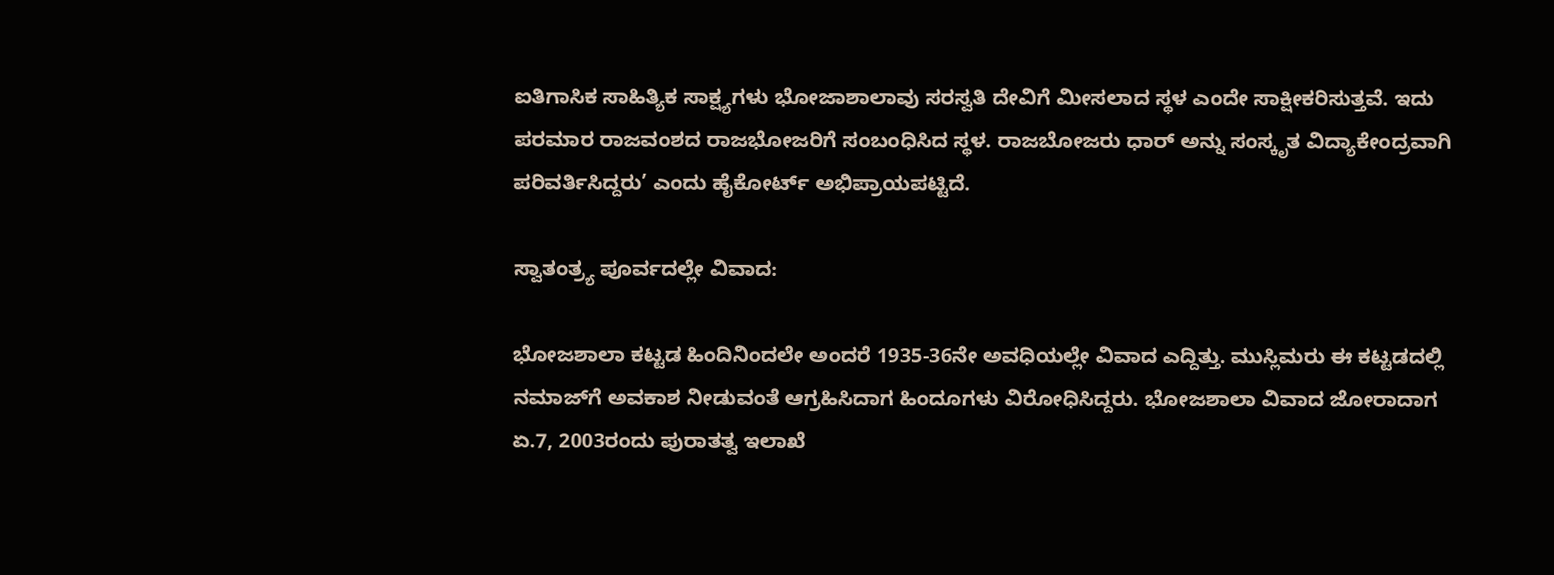ಐತಿಗಾಸಿಕ ಸಾಹಿತ್ಯಿಕ ಸಾಕ್ಷ್ಯಗಳು ಭೋಜಾಶಾಲಾವು ಸರಸ್ವತಿ ದೇವಿಗೆ ಮೀಸಲಾದ ಸ್ಥಳ ಎಂದೇ ಸಾಕ್ಷೀಕರಿಸುತ್ತವೆ. ಇದು ಪರಮಾರ ರಾಜವಂಶದ ರಾಜಭೋಜರಿಗೆ ಸಂಬಂಧಿಸಿದ ಸ್ಥಳ. ರಾಜಬೋಜರು ಧಾರ್‌ ಅನ್ನು ಸಂಸ್ಕೃತ ವಿದ್ಯಾಕೇಂದ್ರವಾಗಿ ಪರಿವರ್ತಿಸಿದ್ದರು’ ಎಂದು ಹೈಕೋರ್ಟ್‌ ಅಭಿಪ್ರಾಯಪಟ್ಟಿದೆ.

ಸ್ವಾತಂತ್ರ್ಯ ಪೂರ್ವದಲ್ಲೇ ವಿವಾದ:

ಭೋಜಶಾಲಾ ಕಟ್ಟಡ ಹಿಂದಿನಿಂದಲೇ ಅಂದರೆ 1935-36ನೇ ಅವಧಿಯಲ್ಲೇ ವಿವಾದ ಎದ್ದಿತ್ತು. ಮುಸ್ಲಿಮರು ಈ ಕಟ್ಟಡದಲ್ಲಿ ನಮಾಜ್‌ಗೆ ಅವಕಾಶ ನೀಡುವಂತೆ ಆಗ್ರಹಿಸಿದಾಗ ಹಿಂದೂಗಳು ವಿರೋಧಿಸಿದ್ದರು. ಭೋಜಶಾಲಾ ವಿವಾದ ಜೋರಾದಾಗ ಏ.7, 2003ರಂದು ಪುರಾತತ್ವ ಇಲಾಖೆ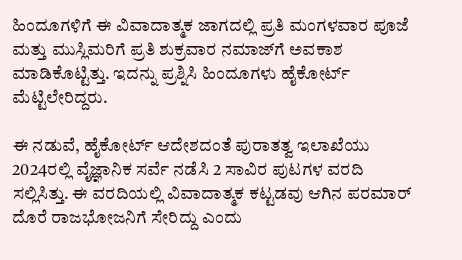ಹಿಂದೂಗಳಿಗೆ ಈ ವಿವಾದಾತ್ಮಕ ಜಾಗದಲ್ಲಿ ಪ್ರತಿ ಮಂಗಳವಾರ ಪೂಜೆ ಮತ್ತು ಮುಸ್ಲಿಮರಿಗೆ ಪ್ರತಿ ಶುಕ್ರವಾರ ನಮಾಜ್‌ಗೆ ಅವಕಾಶ ಮಾಡಿಕೊಟ್ಟಿತ್ತು. ಇದನ್ನು ಪ್ರಶ್ನಿಸಿ ಹಿಂದೂಗಳು ಹೈಕೋರ್ಟ್‌ ಮೆಟ್ಟಿಲೇರಿದ್ದರು.

ಈ ನಡುವೆ, ಹೈಕೋರ್ಟ್‌ ಆದೇಶದಂತೆ ಪುರಾತತ್ವ ಇಲಾಖೆಯು 2024ರಲ್ಲಿ ವೈಜ್ಞಾನಿಕ ಸರ್ವೆ ನಡೆಸಿ 2 ಸಾವಿರ ಪುಟಗಳ ವರದಿ ಸಲ್ಲಿಸಿತ್ತು. ಈ ವರದಿಯಲ್ಲಿ ವಿವಾದಾತ್ಮಕ ಕಟ್ಟಡವು ಆಗಿನ ಪರಮಾರ್‌ ದೊರೆ ರಾಜಭೋಜನಿಗೆ ಸೇರಿದ್ದು ಎಂದು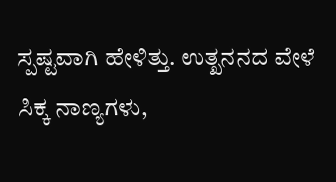ಸ್ಪಷ್ಟವಾಗಿ ಹೇಳಿತ್ತು. ಉತ್ಖನನದ ವೇಳೆ ಸಿಕ್ಕ ನಾಣ್ಯಗಳು,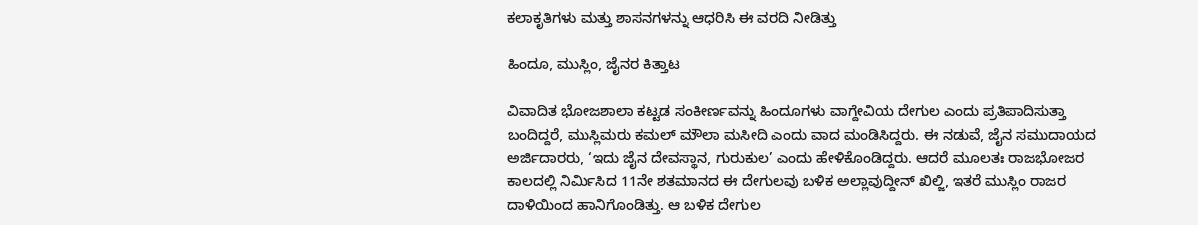ಕಲಾಕೃತಿಗಳು ಮತ್ತು ಶಾಸನಗಳನ್ನು ಆಧರಿಸಿ ಈ ವರದಿ ನೀಡಿತ್ತು

ಹಿಂದೂ, ಮುಸ್ಲಿಂ, ಜೈನರ ಕಿತ್ತಾಟ

ವಿವಾದಿತ ಭೋಜಶಾಲಾ ಕಟ್ಟಡ ಸಂಕೀರ್ಣವನ್ನು ಹಿಂದೂಗಳು ವಾಗ್ದೇವಿಯ ದೇಗುಲ ಎಂದು ಪ್ರತಿಪಾದಿಸುತ್ತಾ ಬಂದಿದ್ದರೆ, ಮುಸ್ಲಿಮರು ಕಮಲ್‌ ಮೌಲಾ ಮಸೀದಿ ಎಂದು ವಾದ ಮಂಡಿಸಿದ್ದರು. ಈ ನಡುವೆ, ಜೈನ ಸಮುದಾಯದ ಅರ್ಜಿದಾರರು, ‘ಇದು ಜೈನ ದೇವಸ್ಥಾನ, ಗುರುಕುಲ’ ಎಂದು ಹೇಳಿಕೊಂಡಿದ್ದರು. ಆದರೆ ಮೂಲತಃ ರಾಜಭೋಜರ ಕಾಲದಲ್ಲಿ ನಿರ್ಮಿಸಿದ 11ನೇ ಶತಮಾನದ ಈ ದೇಗುಲವು ಬಳಿಕ ಅಲ್ಲಾವುದ್ದೀನ್‌ ಖಿಲ್ಜಿ, ಇತರೆ ಮುಸ್ಲಿಂ ರಾಜರ ದಾಳಿಯಿಂದ ಹಾನಿಗೊಂಡಿತ್ತು. ಆ ಬಳಿಕ ದೇಗುಲ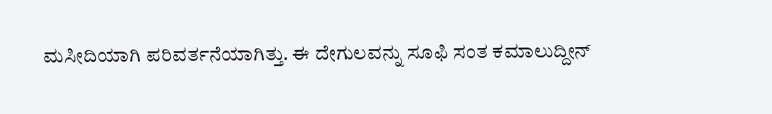ಮಸೀದಿಯಾಗಿ ಪರಿವರ್ತನೆಯಾಗಿತ್ತು. ಈ ದೇಗುಲವನ್ನು ಸೂಫಿ ಸಂತ ಕಮಾಲುದ್ದೀನ್‌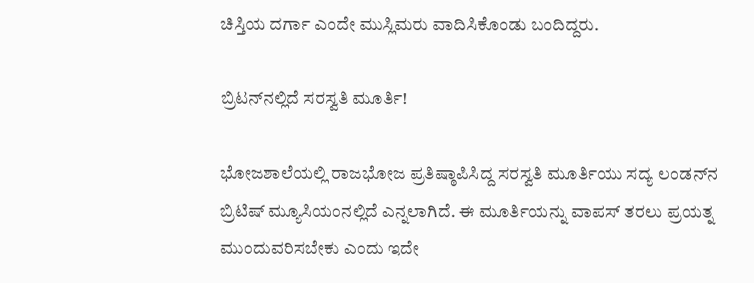ಚಿಸ್ತಿಯ ದರ್ಗಾ ಎಂದೇ ಮುಸ್ಲಿಮರು ವಾದಿಸಿಕೊಂಡು ಬಂದಿದ್ದರು.

ಬ್ರಿಟನ್‌ನಲ್ಲಿದೆ ಸರಸ್ವತಿ ಮೂರ್ತಿ!

ಭೋಜಶಾಲೆಯಲ್ಲಿ ರಾಜಭೋಜ ಪ್ರತಿಷ್ಠಾಪಿಸಿದ್ದ ಸರಸ್ವತಿ ಮೂರ್ತಿಯು ಸದ್ಯ ಲಂಡನ್‌ನ ಬ್ರಿಟಿಷ್‌ ಮ್ಯೂಸಿಯಂನಲ್ಲಿದೆ ಎನ್ನಲಾಗಿದೆ. ಈ ಮೂರ್ತಿಯನ್ನು ವಾಪಸ್ ತರಲು ಪ್ರಯತ್ನ ಮುಂದುವರಿಸಬೇಕು ಎಂದು ಇದೇ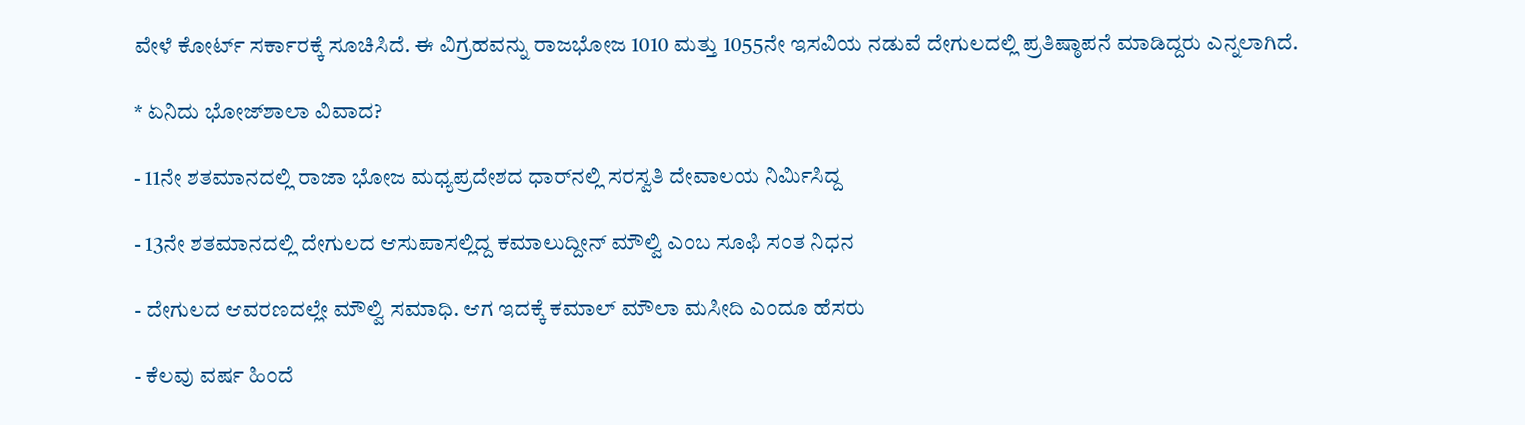ವೇಳೆ ಕೋರ್ಟ್‌ ಸರ್ಕಾರಕ್ಕೆ ಸೂಚಿಸಿದೆ. ಈ ವಿಗ್ರಹವನ್ನು ರಾಜಭೋಜ 1010 ಮತ್ತು 1055ನೇ ಇಸವಿಯ ನಡುವೆ ದೇಗುಲದಲ್ಲಿ ಪ್ರತಿಷ್ಠಾಪನೆ ಮಾಡಿದ್ದರು ಎನ್ನಲಾಗಿದೆ.

* ಏನಿದು ಭೋಜ್‌ಶಾಲಾ ವಿವಾದ?

- 11ನೇ ಶತಮಾನದಲ್ಲಿ ರಾಜಾ ಭೋಜ ಮಧ್ಯಪ್ರದೇಶದ ಧಾರ್‌ನಲ್ಲಿ ಸರಸ್ವತಿ ದೇವಾಲಯ ನಿರ್ಮಿಸಿದ್ದ

- 13ನೇ ಶತಮಾನದಲ್ಲಿ ದೇಗುಲದ ಆಸುಪಾಸಲ್ಲಿದ್ದ ಕಮಾಲುದ್ದೀನ್ ಮೌಲ್ವಿ ಎಂಬ ಸೂಫಿ ಸಂತ ನಿಧನ

- ದೇಗುಲದ ಆವರಣದಲ್ಲೇ ಮೌಲ್ವಿ ಸಮಾಧಿ. ಆಗ ಇದಕ್ಕೆ ಕಮಾಲ್‌ ಮೌಲಾ ಮಸೀದಿ ಎಂದೂ ಹೆಸರು

- ಕೆಲವು ವರ್ಷ ಹಿಂದೆ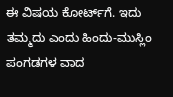ಈ ವಿಷಯ ಕೋರ್ಟ್‌ಗೆ. ಇದು ತಮ್ಮದು ಎಂದು ಹಿಂದು-ಮುಸ್ಲಿಂ ಪಂಗಡಗಳ ವಾದ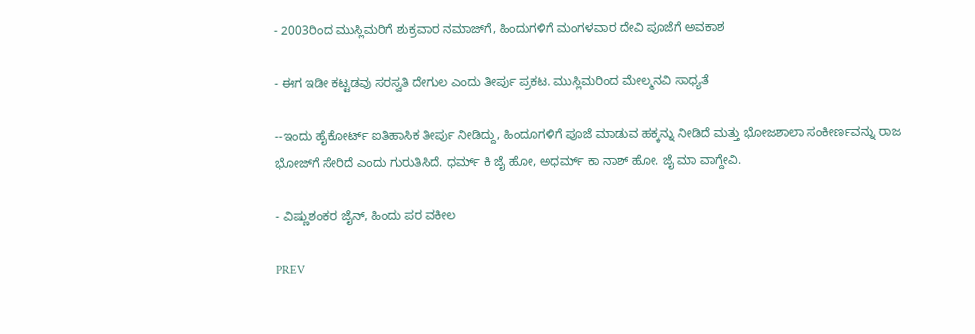- 2003ರಿಂದ ಮುಸ್ಲಿಮರಿಗೆ ಶುಕ್ರವಾರ ನಮಾಜ್‌ಗೆ, ಹಿಂದುಗಳಿಗೆ ಮಂಗಳವಾರ ದೇವಿ ಪೂಜೆಗೆ ಅವಕಾಶ

- ಈಗ ಇಡೀ ಕಟ್ಟಡವು ಸರಸ್ವತಿ ದೇಗುಲ ಎಂದು ತೀರ್ಪು ಪ್ರಕಟ. ಮುಸ್ಲಿಮರಿಂದ ಮೇಲ್ಮನವಿ ಸಾಧ್ಯತೆ

--ಇಂದು ಹೈಕೋರ್ಟ್ ಐತಿಹಾಸಿಕ ತೀರ್ಪು ನೀಡಿದ್ದು, ಹಿಂದೂಗಳಿಗೆ ಪೂಜೆ ಮಾಡುವ ಹಕ್ಕನ್ನು ನೀಡಿದೆ ಮತ್ತು ಭೋಜಶಾಲಾ ಸಂಕೀರ್ಣವನ್ನು ರಾಜ ಭೋಜ್‌ಗೆ ಸೇರಿದೆ ಎಂದು ಗುರುತಿಸಿದೆ. ಧರ್ಮ್ ಕಿ ಜೈ ಹೋ, ಅಧರ್ಮ್ ಕಾ ನಾಶ್ ಹೋ. ಜೈ ಮಾ ವಾಗ್ದೇವಿ.

- ವಿಷ್ಣುಶಂಕರ ಜೈನ್, ಹಿಂದು ಪರ ವಕೀಲ

PREV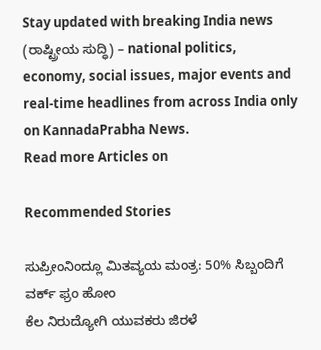Stay updated with breaking India news (ರಾಷ್ಟ್ರೀಯ ಸುದ್ಧಿ) – national politics, economy, social issues, major events and real‑time headlines from across India only on KannadaPrabha News.
Read more Articles on

Recommended Stories

ಸುಪ್ರೀಂನಿಂದ್ಲೂ ಮಿತವ್ಯಯ ಮಂತ್ರ: 50% ಸಿಬ್ಬಂದಿಗೆ ವರ್ಕ್‌ ಫ್ರಂ ಹೋಂ
ಕೆಲ ನಿರುದ್ಯೋಗಿ ಯುವಕರು ಜಿರಳೆ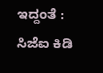ಇದ್ದಂತೆ : ಸಿಜೆಐ ಕಿಡಿ